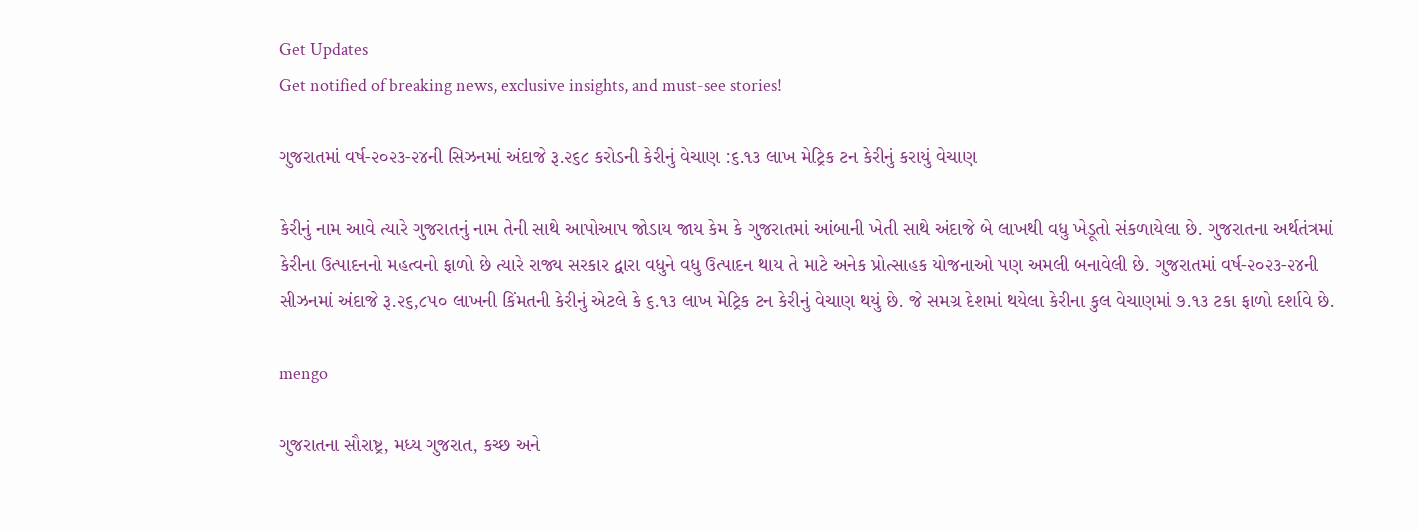Get Updates
Get notified of breaking news, exclusive insights, and must-see stories!

ગુજરાતમાં વર્ષ-૨૦૨૩-૨૪ની સિઝનમાં અંદાજે રૂ.૨૬૮ કરોડની કેરીનું વેચાણ :૬.૧૩ લાખ મેટ્રિક ટન કેરીનું કરાયું વેચાણ

કેરીનું નામ આવે ત્યારે ગુજરાતનું નામ તેની સાથે આપોઆપ જોડાય જાય કેમ કે ગુજરાતમાં આંબાની ખેતી સાથે અંદાજે બે લાખથી વધુ ખેડૂતો સંકળાયેલા છે. ગુજરાતના અર્થતંત્રમાં કેરીના ઉત્પાદનનો મહત્વનો ફાળો છે ત્યારે રાજ્ય સરકાર દ્વારા વધુને વધુ ઉત્પાદન થાય તે માટે અનેક પ્રોત્સાહક યોજનાઓ પણ અમલી બનાવેલી છે. ગુજરાતમાં વર્ષ-૨૦૨૩-૨૪ની સીઝનમાં અંદાજે રૂ.૨૬,૮૫૦ લાખની કિંમતની કેરીનું એટલે કે ૬.૧૩ લાખ મેટ્રિક ટન કેરીનું વેચાણ થયું છે. જે સમગ્ર દેશમાં થયેલા કેરીના કુલ વેચાણમાં ૭.૧૩ ટકા ફાળો દર્શાવે છે.

mengo

ગુજરાતના સૌરાષ્ટ્ર, મધ્ય ગુજરાત, કચ્છ અને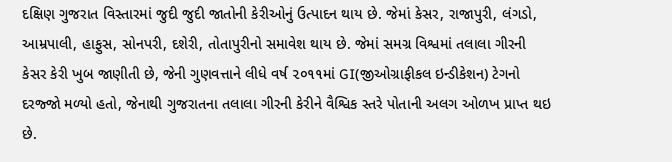દક્ષિણ ગુજરાત વિસ્તારમાં જુદી જુદી જાતોની કેરીઓનું ઉત્પાદન થાય છે. જેમાં કેસર, રાજાપુરી, લંગડો, આમ્રપાલી, હાફુસ, સોનપરી, દશેરી, તોતાપુરીનો સમાવેશ થાય છે. જેમાં સમગ્ર વિશ્વમાં તલાલા ગીરની કેસર કેરી ખુબ જાણીતી છે, જેની ગુણવત્તાને લીધે વર્ષ ૨૦૧૧માં GI(જીઓગ્રાફીકલ ઇન્ડીકેશન) ટેગનો દરજ્જો મળ્યો હતો, જેનાથી ગુજરાતના તલાલા ગીરની કેરીને વૈશ્વિક સ્તરે પોતાની અલગ ઓળખ પ્રાપ્ત થઇ છે.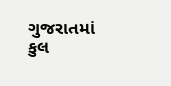ગુજરાતમાં કુલ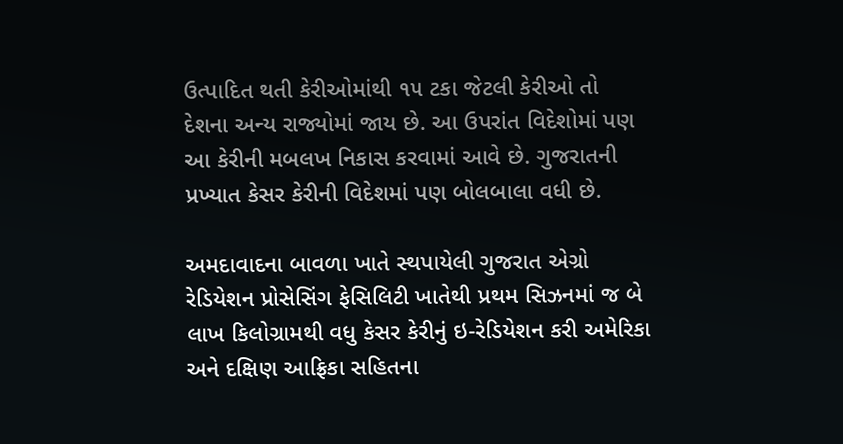ઉત્પાદિત થતી કેરીઓમાંથી ૧૫ ટકા જેટલી કેરીઓ તો દેશના અન્ય રાજ્યોમાં જાય છે. આ ઉપરાંત વિદેશોમાં પણ આ કેરીની મબલખ નિકાસ કરવામાં આવે છે. ગુજરાતની પ્રખ્યાત કેસર કેરીની વિદેશમાં પણ બોલબાલા વધી છે.

અમદાવાદના બાવળા ખાતે સ્થપાયેલી ગુજરાત એગ્રો રેડિયેશન પ્રોસેસિંગ ફેસિલિટી ખાતેથી પ્રથમ સિઝનમાં જ બે લાખ કિલોગ્રામથી વધુ કેસર કેરીનું ઇ-રેડિયેશન કરી અમેરિકા અને દક્ષિણ આફ્રિકા સહિતના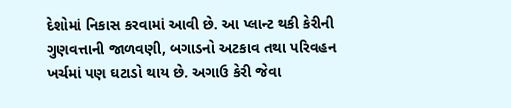દેશોમાં નિકાસ કરવામાં આવી છે. આ પ્લાન્ટ થકી કેરીની ગુણવત્તાની જાળવણી, બગાડનો અટકાવ તથા પરિવહન ખર્ચમાં પણ ઘટાડો થાય છે. અગાઉ કેરી જેવા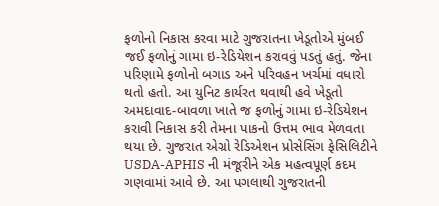ફળોનો નિકાસ કરવા માટે ગુજરાતના ખેડૂતોએ મુંબઈ જઈ ફળોનું ગામા ઇ-રેડિયેશન કરાવવું પડતું હતું. જેના પરિણામે ફળોનો બગાડ અને પરિવહન ખર્ચમાં વધારો થતો હતો. આ યુનિટ કાર્યરત થવાથી હવે ખેડૂતો અમદાવાદ-બાવળા ખાતે જ ફળોનું ગામા ઇ-રેડિયેશન કરાવી નિકાસ કરી તેમના પાકનો ઉત્તમ ભાવ મેળવતા થયા છે. ગુજરાત એગ્રો રેડિએશન પ્રોસેસિંગ ફેસિલિટીને USDA-APHIS ની મંજૂરીને એક મહત્વપૂર્ણ કદમ ગણવામાં આવે છે. આ પગલાથી ગુજરાતની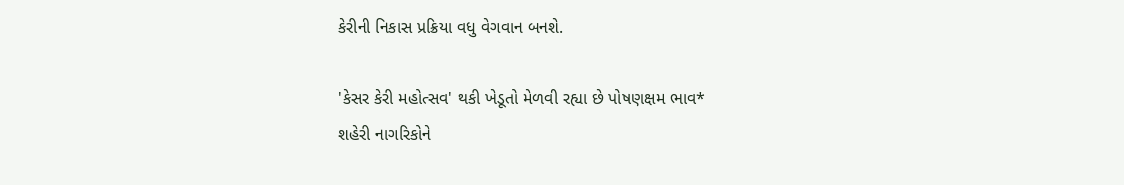કેરીની નિકાસ પ્રક્રિયા વધુ વેગવાન બનશે.

'કેસર કેરી મહોત્સવ' થકી ખેડૂતો મેળવી રહ્યા છે પોષણક્ષમ ભાવ*
શહેરી નાગરિકોને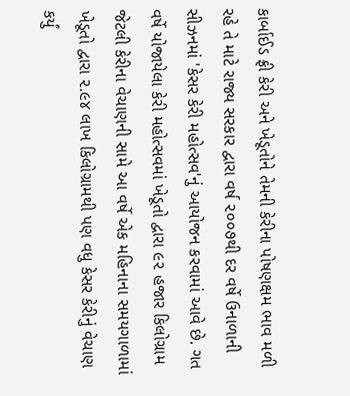કાર્બાઈડ ફ્રી કેરી અને ખેડૂતોને તેમની કેરીના પોષણક્ષમ ભાવ મળી રહે તે માટે રાજ્ય સરકાર દ્વારા વર્ષ ૨૦૦૭થી દર વર્ષે ઉનાળાની સીઝનમાં 'કેસર કેરી મહોત્સવ'નું આયોજન કરવામાં આવે છે. ગત વર્ષે યોજાયેલા કેરી મહોત્સવમાં ખેડૂતો દ્વારા ૯૨ હજાર કિલોગ્રામ જેટલી કેરીના વેચાણની સામે આ વર્ષે એક મહિનાના સમયગાળામાં ખેડૂતો દ્વારા ૨.૯૪ લાખ કિલોગ્રામથી પણ વધુ કેસર કેરીનું વેચાણ કર્યું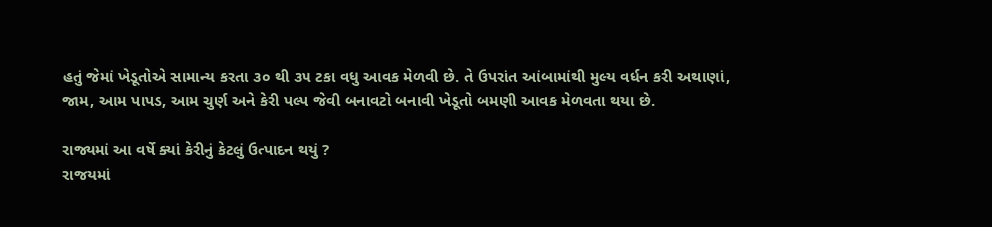હતું જેમાં ખેડૂતોએ સામાન્ય કરતા ૩૦ થી ૩૫ ટકા વધુ આવક મેળવી છે. તે ઉપરાંત આંબામાંથી મુલ્ય વર્ધન કરી અથાણાં, જામ, આમ પાપડ, આમ ચુર્ણ અને કેરી પલ્પ જેવી બનાવટો બનાવી ખેડૂતો બમણી આવક મેળવતા થયા છે.

રાજ્યમાં આ વર્ષે ક્યાં કેરીનું કેટલું ઉત્પાદન થયું ?
રાજયમાં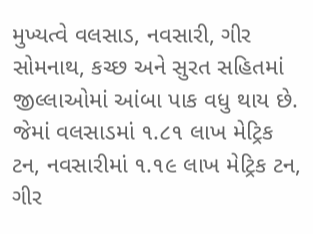મુખ્યત્વે વલસાડ, નવસારી, ગીર સોમનાથ, કચ્છ અને સુરત સહિતમાં જીલ્લાઓમાં આંબા પાક વધુ થાય છે. જેમાં વલસાડમાં ૧.૮૧ લાખ મેટ્રિક ટન, નવસારીમાં ૧.૧૯ લાખ મેટ્રિક ટન, ગીર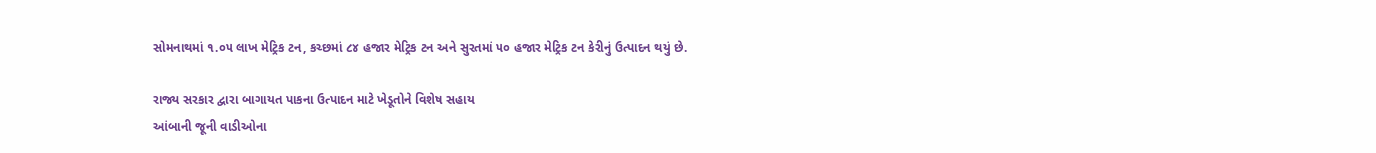સોમનાથમાં ૧.૦૫ લાખ મેટ્રિક ટન, કચ્છમાં ૮૪ હજાર મેટ્રિક ટન અને સુરતમાં ૫૦ હજાર મેટ્રિક ટન કેરીનું ઉત્પાદન થયું છે.

રાજ્ય સરકાર દ્વારા બાગાયત પાકના ઉત્પાદન માટે ખેડૂતોને વિશેષ સહાય
આંબાની જૂની વાડીઓના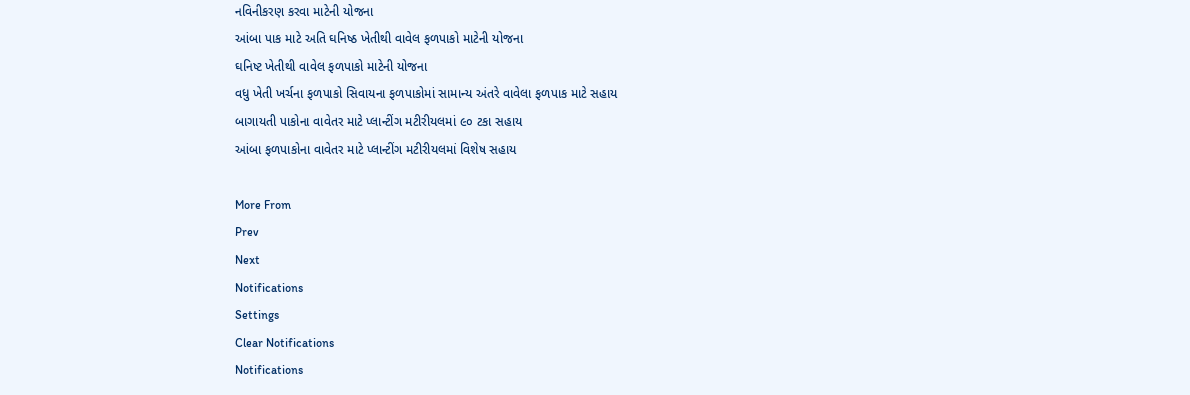નવિનીકરણ કરવા માટેની યોજના
આંબા પાક માટે અતિ ઘનિષ્ઠ ખેતીથી વાવેલ ફળપાકો માટેની યોજના
ઘનિષ્ટ ખેતીથી વાવેલ ફળપાકો માટેની યોજના
વધુ ખેતી ખર્ચના ફળપાકો સિવાયના ફળપાકોમાં સામાન્ય અંતરે વાવેલા ફળપાક માટે સહાય
બાગાયતી પાકોના વાવેતર માટે પ્લાન્ટીંગ મટીરીયલમાં ૯૦ ટકા સહાય
આંબા ફળપાકોના વાવેતર માટે પ્લાન્ટીંગ મટીરીયલમાં વિશેષ સહાય

More From
Prev
Next
Notifications
Settings
Clear Notifications
Notifications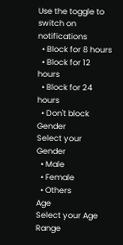Use the toggle to switch on notifications
  • Block for 8 hours
  • Block for 12 hours
  • Block for 24 hours
  • Don't block
Gender
Select your Gender
  • Male
  • Female
  • Others
Age
Select your Age Range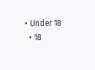• Under 18
  • 18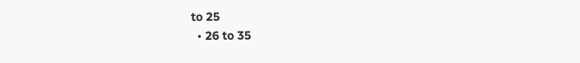to 25
  • 26 to 35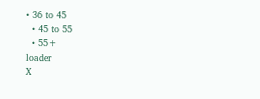• 36 to 45
  • 45 to 55
  • 55+
loader
X